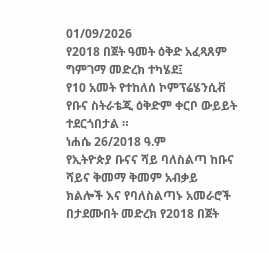01/09/2026
የ2018 በጀት ዓመት ዕቅድ አፈጻጸም ግምገማ መድረክ ተካሄደ፤
የ10 አመት የተከለሰ ኮምፕሬሄንሲቭ የቡና ስትራቴጂ ዕቅድም ቀርቦ ውይይት ተደርጎበታል ።
ነሐሴ 26/2018 ዓ.ም
የኢትዮጵያ ቡናና ሻይ ባለስልጣ ከቡና ሻይና ቅመማ ቅመም አብቃይ ክልሎች እና የባለስልጣኑ አመራሮች በታደሙበት መድረክ የ2018 በጀት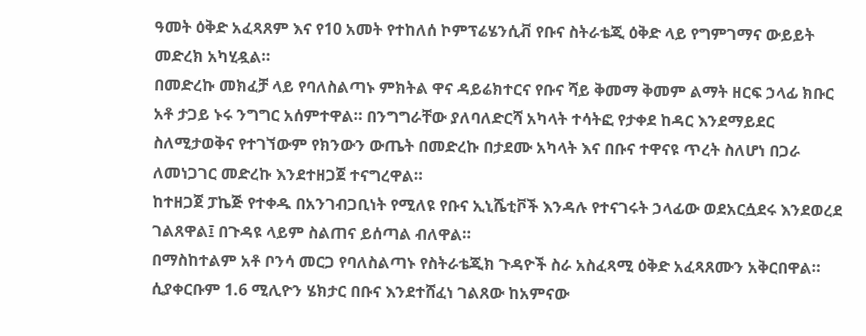ዓመት ዕቅድ አፈጻጸም እና የ10 አመት የተከለሰ ኮምፕሬሄንሲቭ የቡና ስትራቴጂ ዕቅድ ላይ የግምገማና ውይይት መድረክ አካሂዷል።
በመድረኩ መክፈቻ ላይ የባለስልጣኑ ምክትል ዋና ዳይሬክተርና የቡና ሻይ ቅመማ ቅመም ልማት ዘርፍ ኃላፊ ክቡር አቶ ታጋይ ኑሩ ንግግር አሰምተዋል። በንግግራቸው ያለባለድርሻ አካላት ተሳትፎ የታቀደ ከዳር እንደማይደር ስለሚታወቅና የተገኘውም የክንውን ውጤት በመድረኩ በታደሙ አካላት እና በቡና ተዋናዩ ጥረት ስለሆነ በጋራ ለመነጋገር መድረኩ እንደተዘጋጀ ተናግረዋል።
ከተዘጋጀ ፓኬጅ የተቀዱ በአንገብጋቢነት የሚለዩ የቡና ኢኒሼቲቮች እንዳሉ የተናገሩት ኃላፊው ወደአርሷደሩ እንደወረደ ገልጸዋል፤ በጉዳዩ ላይም ስልጠና ይሰጣል ብለዋል።
በማስከተልም አቶ ቦንሳ መርጋ የባለስልጣኑ የስትራቴጂክ ጉዳዮች ስራ አስፈጻሚ ዕቅድ አፈጻጸሙን አቅርበዋል። ሲያቀርቡም 1.6 ሚሊዮን ሄክታር በቡና እንደተሸፈነ ገልጸው ከአምናው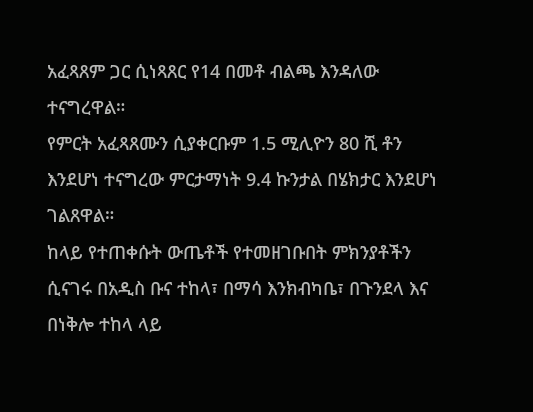አፈጻጸም ጋር ሲነጻጸር የ14 በመቶ ብልጫ እንዳለው ተናግረዋል።
የምርት አፈጻጸሙን ሲያቀርቡም 1.5 ሚሊዮን 80 ሺ ቶን እንደሆነ ተናግረው ምርታማነት 9.4 ኩንታል በሄክታር እንደሆነ ገልጸዋል።
ከላይ የተጠቀሱት ውጤቶች የተመዘገቡበት ምክንያቶችን ሲናገሩ በአዲስ ቡና ተከላ፣ በማሳ እንክብካቤ፣ በጉንደላ እና በነቅሎ ተከላ ላይ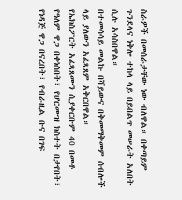ስራዎች በመሰራታቸው ነው ብለዋል። በቀጣይም ጉንደላና ነቅሎ ተከላ ላይ በይበልጥ መሠራት አለበት ሲሉ አሳስበዋል።
በተመሳሳይ መልኩ በሻይውና በቅመማቅመም ሰብሎች ላይ ያለውን አፈጻጸም አቅርበዋል።
የኤክስፖርት አፈጻጸሙን ሲያቀርቡም 40 በመቶ የዓለም ዋጋ በቀነሰበት፣ የሆርሙዝ ክስተት በታየበት፣ የነዳጅ ዋጋ በናረበት፣ የብራዚል ቡና በገፍ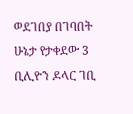ወደገበያ በገባበት ሁኔታ የታቀደው 3 ቢሊዮን ዶላር ገቢ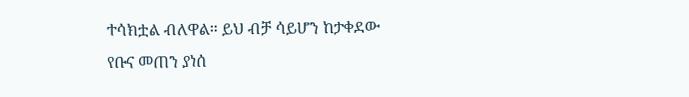ተሳክቷል ብለዋል። ይህ ብቻ ሳይሆን ከታቀደው የቡና መጠን ያነሰ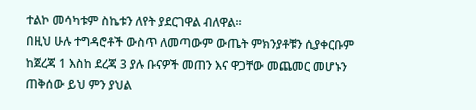ተልኮ መሳካቱም ስኬቱን ለየት ያደርገዋል ብለዋል።
በዚህ ሁሉ ተግዳሮቶች ውስጥ ለመጣውም ውጤት ምክንያቶቹን ሲያቀርቡም ከጀረጃ 1 እስከ ደረጃ 3 ያሉ ቡናዎች መጠን እና ዋጋቸው መጨመር መሆኑን ጠቅሰው ይህ ምን ያህል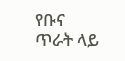የቡና ጥራት ላይ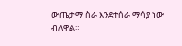ውጤታማ ስራ እንደተሰራ ማሳያ ነው ብለዋል።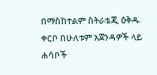በማስከተልም ስትራቴጂ ዕቅዱ ቀርቦ በሁለቱም አጀንዳዎች ላይ ሐሳቦች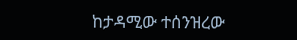ከታዳሚው ተሰንዝረው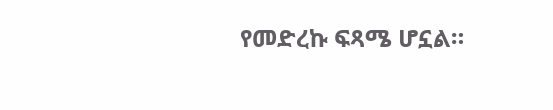የመድረኩ ፍጻሜ ሆኗል።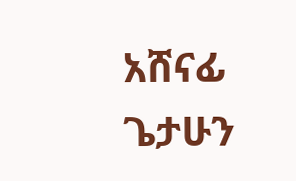አሸናፊ ጌታሁን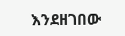እንደዘገበው